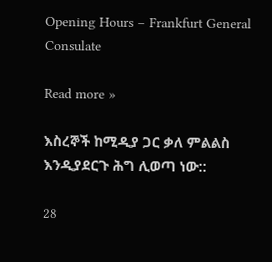Opening Hours – Frankfurt General Consulate

Read more »

እስረኞች ከሚዲያ ጋር ቃለ ምልልስ እንዲያደርጉ ሕግ ሊወጣ ነው::

28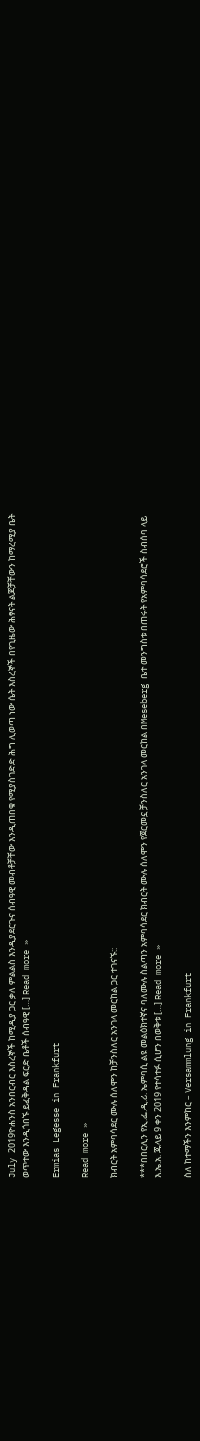July 2019ዮሐንስ አንበርብር እስረኞች ከሚዲያ ጋር ቃለ ምልልስ እንዲያደርጉና ሰብዓዊ መብቶቻቸው እንዲጠበቁ የሚያስገድድ ሕግ ሊወጣ ነው ሴት እስረኞች በየጊዜው ሕፃናት ልጆቻቸውን ከማረሚያ ቤት ወጥተው እንዲጎበኙ ይፈቅዳል ፍርድ ቤቶች ሰብዓዊ […] Read more »

Ermias Legesse in Frankfurt

Read more »

ክብርት አምባሳደር ሙሉ ሰለሞን ከቻንስለር አንገላ መርከል ጋር ተገናኙ::

***በበርሊን የኢ.ፌ.ዲ.ሪ. ኤምባሲ ልዩ መልዕክተኛና ባለሙሉ ስልጣን አምባሳደር ክብርት ሙሉ ሰለሞን የጀርመኗ ቻንስለር አንገላ መርከል በMeseberg ቤተ መንግስቱ በጠሩት የአምባሳደሮች ስብሰባ ላይ እ.ኤ.አ. ጁላይ 9 ቀን 2019 የተሳተፉ ሲሆን በወቅቱ […] Read more »

ስለ ከተማችን እንምከር – Versammlung in Frankfurt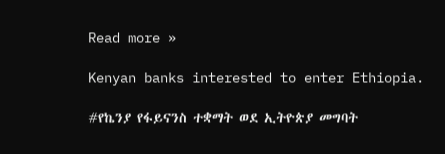Read more »

Kenyan banks interested to enter Ethiopia.

#የኬንያ የፋይናንስ ተቋማት ወደ ኢትዮጵያ መግባት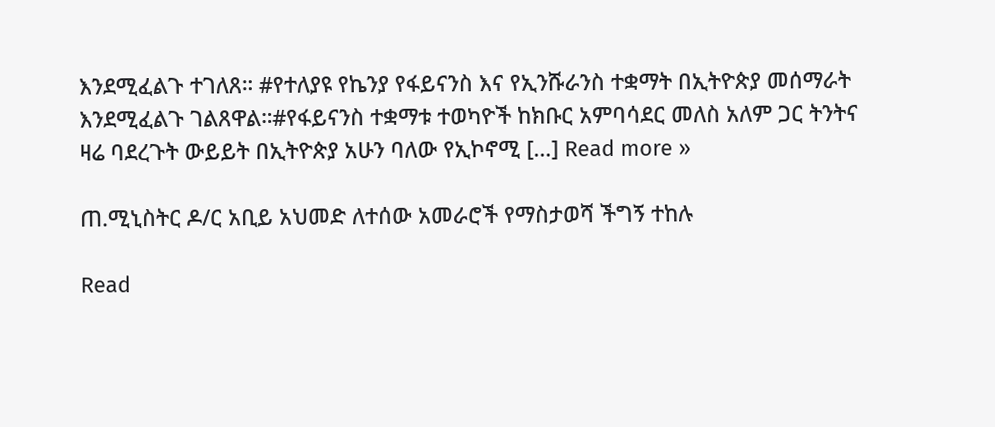እንደሚፈልጉ ተገለጸ። #የተለያዩ የኬንያ የፋይናንስ እና የኢንሹራንስ ተቋማት በኢትዮጵያ መሰማራት እንደሚፈልጉ ገልጸዋል።#የፋይናንስ ተቋማቱ ተወካዮች ከክቡር አምባሳደር መለስ አለም ጋር ትንትና ዛሬ ባደረጉት ውይይት በኢትዮጵያ አሁን ባለው የኢኮኖሚ […] Read more »

ጠ.ሚኒስትር ዶ/ር አቢይ አህመድ ለተሰው አመራሮች የማስታወሻ ችግኝ ተከሉ

Read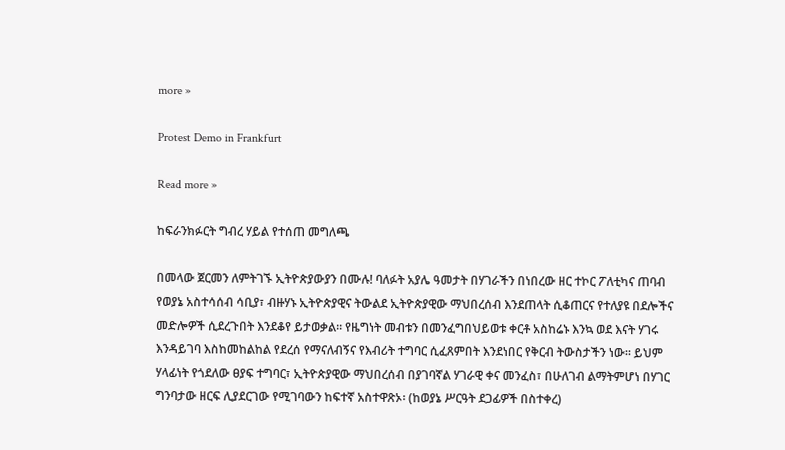more »

Protest Demo in Frankfurt

Read more »

ከፍራንክፉርት ግብረ ሃይል የተሰጠ መግለጫ

በመላው ጀርመን ለምትገኙ ኢትዮጵያውያን በሙሉ! ባለፉት አያሌ ዓመታት በሃገራችን በነበረው ዘር ተኮር ፖለቲካና ጠባብ የወያኔ አስተሳሰብ ሳቢያ፣ ብዙሃኑ ኢትዮጵያዊና ትውልደ ኢትዮጵያዊው ማህበረሰብ እንደጠላት ሲቆጠርና የተለያዩ በደሎችና መድሎዎች ሲደረጉበት እንደቆየ ይታወቃል። የዜግነት መብቱን በመንፈግበህይወቱ ቀርቶ አስከሬኑ እንኳ ወደ እናት ሃገሩ እንዳይገባ እስከመከልከል የደረሰ የማናለብኝና የእብሪት ተግባር ሲፈጸምበት እንደነበር የቅርብ ትውስታችን ነው። ይህም ሃላፊነት የጎደለው ፀያፍ ተግባር፣ ኢትዮጵያዊው ማህበረሰብ በያገባኛል ሃገራዊ ቀና መንፈስ፣ በሁለገብ ልማትምሆነ በሃገር ግንባታው ዘርፍ ሊያደርገው የሚገባውን ከፍተኛ አስተዋጽኦ፡ (ከወያኔ ሥርዓት ደጋፊዎች በስተቀረ)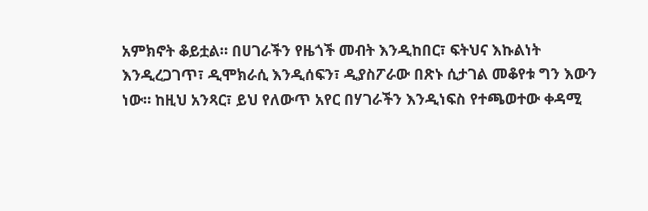አምክኖት ቆይቷል። በሀገራችን የዜጎች መብት እንዲከበር፣ ፍትህና እኩልነት እንዲረጋገጥ፣ ዲሞክራሲ እንዲሰፍን፣ ዲያስፖራው በጽኑ ሲታገል መቆየቱ ግን እውን ነው። ከዚህ አንጻር፣ ይህ የለውጥ አየር በሃገራችን እንዲነፍስ የተጫወተው ቀዳሚ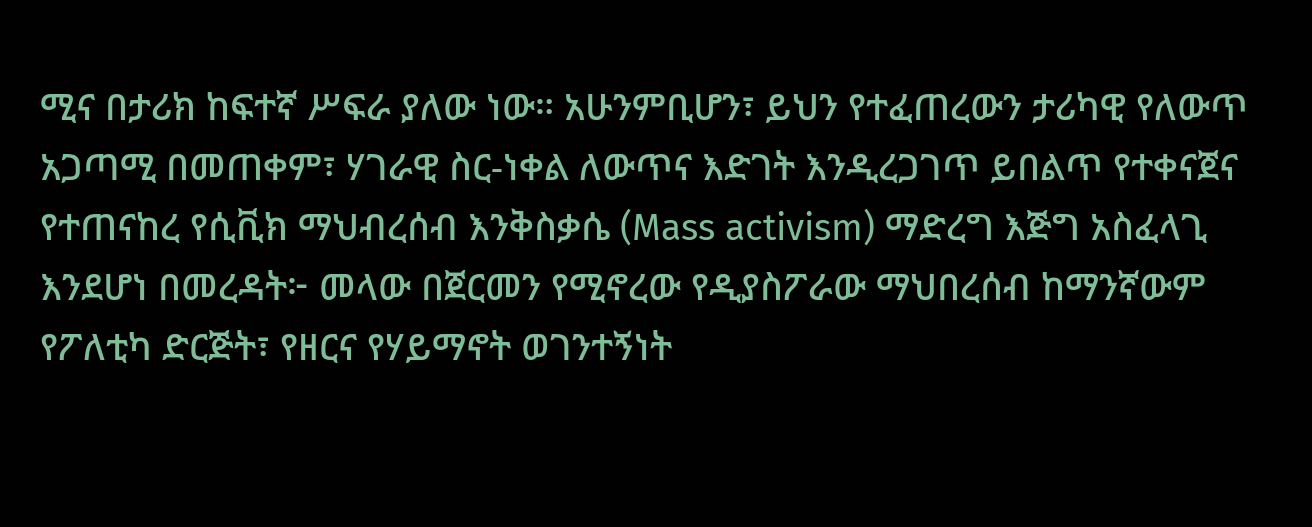ሚና በታሪክ ከፍተኛ ሥፍራ ያለው ነው። አሁንምቢሆን፣ ይህን የተፈጠረውን ታሪካዊ የለውጥ አጋጣሚ በመጠቀም፣ ሃገራዊ ስር-ነቀል ለውጥና እድገት እንዲረጋገጥ ይበልጥ የተቀናጀና የተጠናከረ የሲቪክ ማህብረሰብ እንቅስቃሴ (Mass activism) ማድረግ እጅግ አስፈላጊ እንደሆነ በመረዳት፦ መላው በጀርመን የሚኖረው የዲያስፖራው ማህበረሰብ ከማንኛውም የፖለቲካ ድርጅት፣ የዘርና የሃይማኖት ወገንተኝነት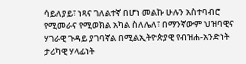ሳይለያይ፣ ነጻና ገለልተኛ በሆነ መልኩ ሁሉን አስተባብሮ የሚመራና የሚወክል አካል ስለሌለ፣ በማንኛውም ህዝባዊና ሃገራዊ ጉዳይ ያገባኛል በሚልኢትዮጵያዊ የብዝሐ-አንድነት ታሪካዊ ሃላፊነት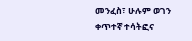መንፈስ፣ ሁሉም ወገን ቀጥተኛ ተሳትፎና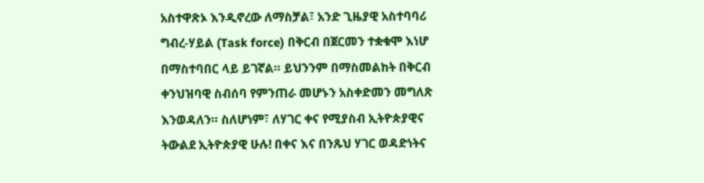አስተዋጽኦ እንዲኖረው ለማስቻል፣ አንድ ጊዜያዊ አስተባባሪ ግብረ-ሃይል (Task force) በቅርብ በጀርመን ተቋቁሞ እነሆ በማስተባበር ላይ ይገኛል። ይህንንም በማስመልከት በቅርብ ቀንህዝባዊ ስብሰባ የምንጠራ መሆኑን አስቀድመን መግለጽ እንወዳለን። ስለሆነም፣ ለሃገር ቀና የሚያስብ ኢትዮጵያዊና ትውልደ ኢትዮጵያዊ ሁሉ! በቀና እና በንጹህ ሃገር ወዳድነትና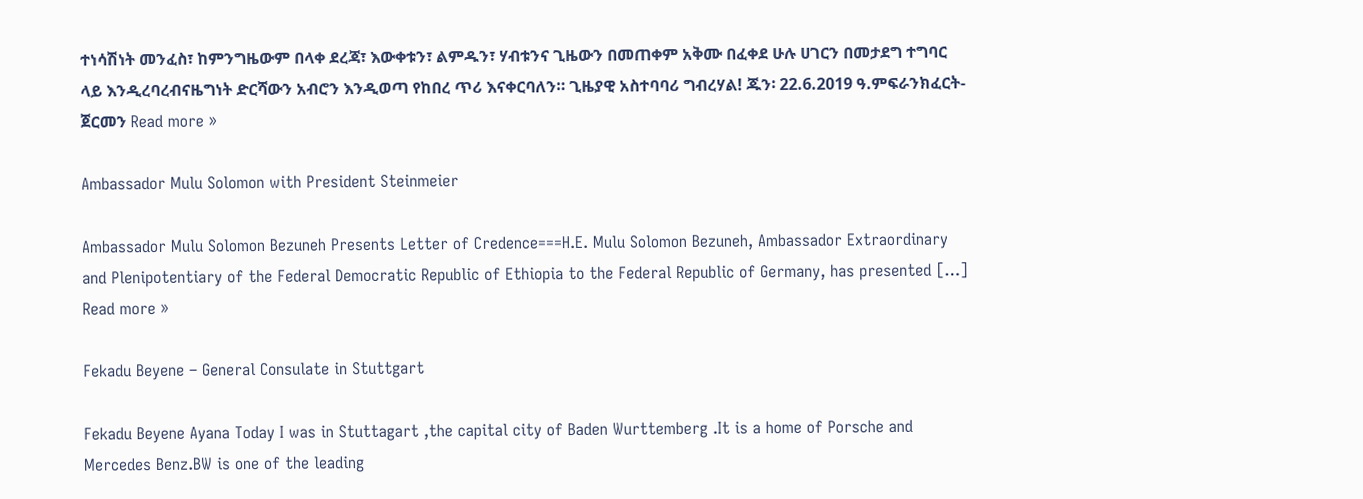ተነሳሽነት መንፈስ፣ ከምንግዜውም በላቀ ደረጃ፣ እውቀቱን፣ ልምዱን፣ ሃብቱንና ጊዜውን በመጠቀም አቅሙ በፈቀደ ሁሉ ሀገርን በመታደግ ተግባር ላይ እንዲረባረብናዜግነት ድርሻውን አብሮን እንዲወጣ የከበረ ጥሪ እናቀርባለን። ጊዜያዊ አስተባባሪ ግብረሃል! ጁን፡ 22.6.2019 ዓ.ምፍራንክፈርት-ጀርመን Read more »

Ambassador Mulu Solomon with President Steinmeier

Ambassador Mulu Solomon Bezuneh Presents Letter of Credence===H.E. Mulu Solomon Bezuneh, Ambassador Extraordinary and Plenipotentiary of the Federal Democratic Republic of Ethiopia to the Federal Republic of Germany, has presented […] Read more »

Fekadu Beyene – General Consulate in Stuttgart

Fekadu Beyene Ayana Today I was in Stuttagart ,the capital city of Baden Wurttemberg .It is a home of Porsche and Mercedes Benz.BW is one of the leading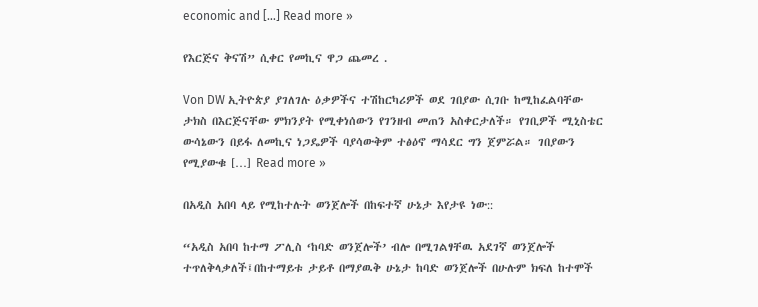economic and […] Read more »

የእርጅና ቅናሽ” ሲቀር የመኪና ዋጋ ጨመረ .

Von DW ኢትዮጵያ ያገለገሉ ዕቃዎችና ተሽከርካሪዎች ወደ ገበያው ሲገቡ ከሚከፈልባቸው ታክስ በእርጅናቸው ምክንያት የሚቀነሰውን የገንዘብ መጠን አስቀርታለች። የገቢዎች ሚኒስቴር ውሳኔውን በይፋ ለመኪና ነጋዴዎች ባያሳውቅም ተፅዕኖ ማሳደር ግን ጀምሯል። ገበያውን የሚያውቁ […] Read more »

በአዲስ አበባ ላይ የሚከተሉት ወንጀሎች በከፍተኛ ሁኔታ እየታዩ ነው::

“አዲስ አበባ ከተማ ፖሊስ ‘ከባድ ወንጀሎች’ ብሎ በሚገልፃቸዉ አደገኛ ወንጀሎች ተጥለቅላቃለች፤በከተማይቱ ታይቶ በማያዉቅ ሁኔታ ከባድ ወንጀሎች በሁሉም ክፍለ ከተሞች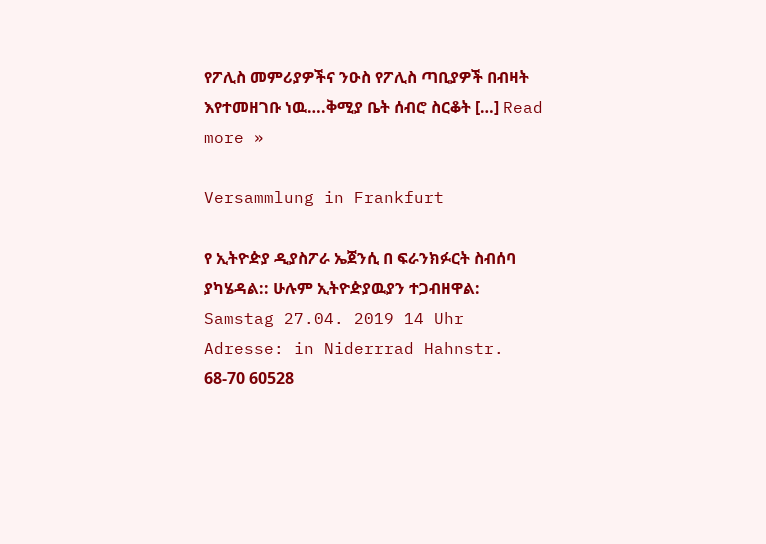የፖሊስ መምሪያዎችና ንዑስ የፖሊስ ጣቢያዎች በብዛት እየተመዘገቡ ነዉ….ቅሚያ ቤት ሰብሮ ስርቆት […] Read more »

Versammlung in Frankfurt

የ ኢትዮዽያ ዲያስፖራ ኤጀንሲ በ ፍራንክፉርት ስብሰባ ያካሄዳል:: ሁሉም ኢትዮዽያዉያን ተጋብዘዋል: Samstag 27.04. 2019 14 Uhr Adresse: in Niderrrad Hahnstr. 68-70 60528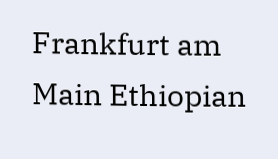Frankfurt am Main Ethiopian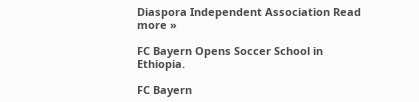Diaspora Independent Association Read more »

FC Bayern Opens Soccer School in Ethiopia.

FC Bayern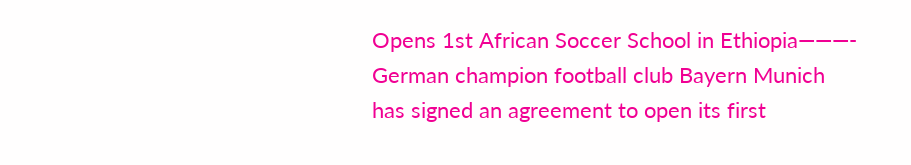Opens 1st African Soccer School in Ethiopia———- German champion football club Bayern Munich has signed an agreement to open its first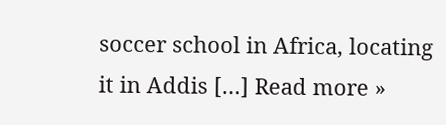soccer school in Africa, locating it in Addis […] Read more »